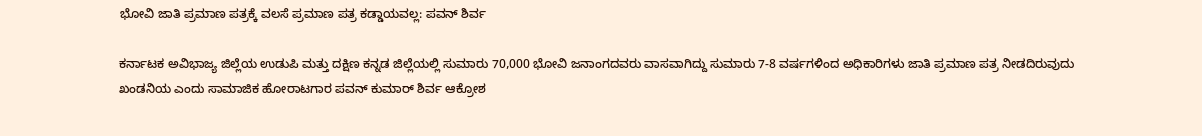ಭೋವಿ ಜಾತಿ ಪ್ರಮಾಣ ಪತ್ರಕ್ಕೆ ವಲಸೆ ಪ್ರಮಾಣ ಪತ್ರ ಕಡ್ಡಾಯವಲ್ಲ: ಪವನ್ ಶಿರ್ವ

ಕರ್ನಾಟಕ ಅವಿಭಾಜ್ಯ ಜಿಲ್ಲೆಯ ಉಡುಪಿ ಮತ್ತು ದಕ್ಷಿಣ ಕನ್ನಡ ಜಿಲ್ಲೆಯಲ್ಲಿ ಸುಮಾರು 70,000 ಭೋವಿ ಜನಾಂಗದವರು ವಾಸವಾಗಿದ್ದು ಸುಮಾರು 7-8 ವರ್ಷಗಳಿಂದ ಅಧಿಕಾರಿಗಳು ಜಾತಿ ಪ್ರಮಾಣ ಪತ್ರ ನೀಡದಿರುವುದು ಖಂಡನಿಯ ಎಂದು ಸಾಮಾಜಿಕ ಹೋರಾಟಗಾರ ಪವನ್ ಕುಮಾರ್ ಶಿರ್ವ ಆಕ್ರೋಶ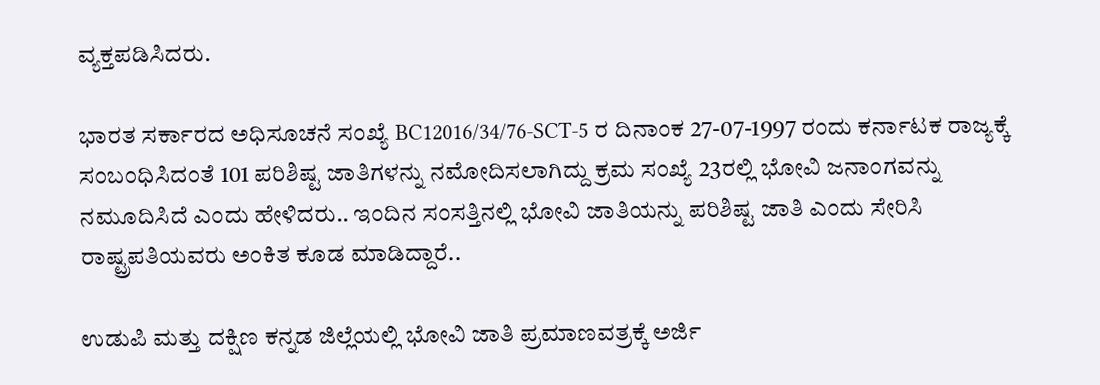ವ್ಯಕ್ತಪಡಿಸಿದರು.

ಭಾರತ ಸರ್ಕಾರದ ಅಧಿಸೂಚನೆ ಸಂಖ್ಯೆ BC12016/34/76-SCT-5 ರ ದಿನಾಂಕ 27-07-1997 ರಂದು ಕರ್ನಾಟಕ ರಾಜ್ಯಕ್ಕೆ ಸಂಬಂಧಿಸಿದಂತೆ 101 ಪರಿಶಿಷ್ಟ ಜಾತಿಗಳನ್ನು ನಮೋದಿಸಲಾಗಿದ್ದು ಕ್ರಮ ಸಂಖ್ಯೆ 23ರಲ್ಲಿ ಭೋವಿ ಜನಾಂಗವನ್ನು ನಮೂದಿಸಿದೆ ಎಂದು ಹೇಳಿದರು.. ಇಂದಿನ ಸಂಸತ್ತಿನಲ್ಲಿ ಭೋವಿ ಜಾತಿಯನ್ನು ಪರಿಶಿಷ್ಟ ಜಾತಿ ಎಂದು ಸೇರಿಸಿ ರಾಷ್ಟ್ರಪತಿಯವರು ಅಂಕಿತ ಕೂಡ ಮಾಡಿದ್ದಾರೆ..

ಉಡುಪಿ ಮತ್ತು ದಕ್ಷಿಣ ಕನ್ನಡ ಜಿಲ್ಲೆಯಲ್ಲಿ ಭೋವಿ ಜಾತಿ ಪ್ರಮಾಣವತ್ರಕ್ಕೆ ಅರ್ಜಿ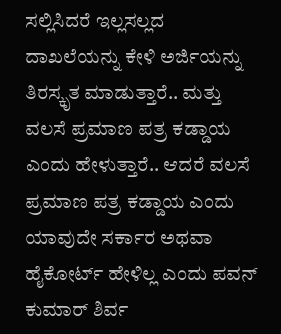ಸಲ್ಲಿಸಿದರೆ ಇಲ್ಲಸಲ್ಲದ ದಾಖಲೆಯನ್ನು ಕೇಳಿ ಅರ್ಜಿಯನ್ನು ತಿರಸ್ಕೃತ ಮಾಡುತ್ತಾರೆ.. ಮತ್ತು ವಲಸೆ ಪ್ರಮಾಣ ಪತ್ರ ಕಡ್ಡಾಯ ಎಂದು ಹೇಳುತ್ತಾರೆ.. ಆದರೆ ವಲಸೆ ಪ್ರಮಾಣ ಪತ್ರ ಕಡ್ಡಾಯ ಎಂದು ಯಾವುದೇ ಸರ್ಕಾರ ಅಥವಾ ಹೈಕೋರ್ಟ್ ಹೇಳಿಲ್ಲ ಎಂದು ಪವನ್ ಕುಮಾರ್ ಶಿರ್ವ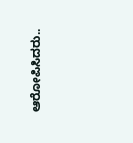ಆರೋಪಿಸಿದರು..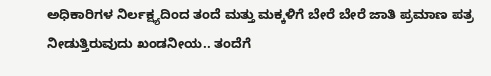ಅಧಿಕಾರಿಗಳ ನಿರ್ಲಕ್ಷ್ಯದಿಂದ ತಂದೆ ಮತ್ತು ಮಕ್ಕಳಿಗೆ ಬೇರೆ ಬೇರೆ ಜಾತಿ ಪ್ರಮಾಣ ಪತ್ರ ನೀಡುತ್ತಿರುವುದು ಖಂಡನೀಯ.. ತಂದೆಗೆ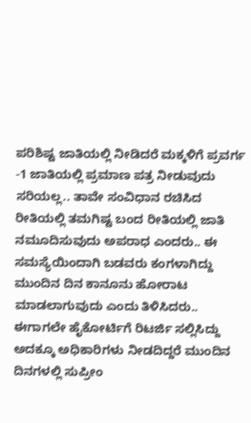ಪರಿಶಿಷ್ಟ ಜಾತಿಯಲ್ಲಿ ನೀಡಿದರೆ ಮಕ್ಕಳಿಗೆ ಪ್ರವರ್ಗ -1 ಜಾತಿಯಲ್ಲಿ ಪ್ರಮಾಣ ಪತ್ರ ನೀಡುವುದು ಸರಿಯಲ್ಲ.. ತಾವೇ ಸಂವಿಧಾನ ರಚಿಸಿದ ರೀತಿಯಲ್ಲಿ ತಮಗಿಷ್ಟ ಬಂದ ರೀತಿಯಲ್ಲಿ ಜಾತಿ ನಮೂದಿಸುವುದು ಅಪರಾಧ ಎಂದರು.. ಈ ಸಮಸ್ಯೆಯಿಂದಾಗಿ ಬಡವರು ಕಂಗಳಾಗಿದ್ದು ಮುಂದಿನ ದಿನ ಕಾನೂನು ಹೋರಾಟ ಮಾಡಲಾಗುವುದು ಎಂದು ತಿಳಿಸಿದರು.. ಈಗಾಗಲೇ ಹೈಕೋರ್ಟಿಗೆ ರಿಟರ್ಜಿ ಸಲ್ಲಿಸಿದ್ದು ಅದಕ್ಕೂ ಅಧಿಕಾರಿಗಳು ನೀಡದಿದ್ದರೆ ಮುಂದಿನ ದಿನಗಳಲ್ಲಿ ಸುಪ್ರೀಂ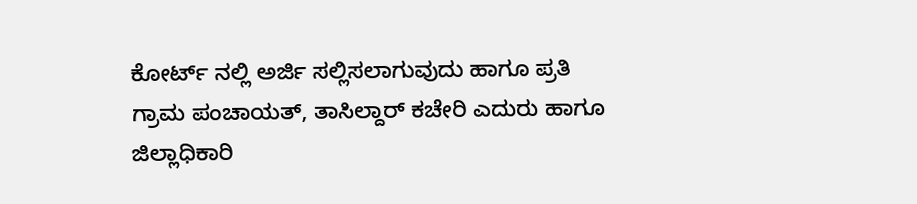ಕೋರ್ಟ್ ನಲ್ಲಿ ಅರ್ಜಿ ಸಲ್ಲಿಸಲಾಗುವುದು ಹಾಗೂ ಪ್ರತಿ ಗ್ರಾಮ ಪಂಚಾಯತ್, ತಾಸಿಲ್ದಾರ್ ಕಚೇರಿ ಎದುರು ಹಾಗೂ ಜಿಲ್ಲಾಧಿಕಾರಿ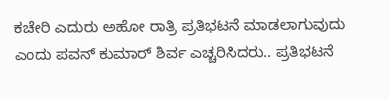ಕಚೇರಿ ಎದುರು ಅಹೋ ರಾತ್ರಿ ಪ್ರತಿಭಟನೆ ಮಾಡಲಾಗುವುದು ಎಂದು ಪವನ್ ಕುಮಾರ್ ಶಿರ್ವ ಎಚ್ಚರಿಸಿದರು.. ಪ್ರತಿಭಟನೆ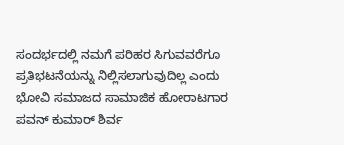ಸಂದರ್ಭದಲ್ಲಿ ನಮಗೆ ಪರಿಹರ ಸಿಗುವವರೆಗೂ ಪ್ರತಿಭಟನೆಯನ್ನು ನಿಲ್ಲಿಸಲಾಗುವುದಿಲ್ಲ ಎಂದು ಭೋವಿ ಸಮಾಜದ ಸಾಮಾಜಿಕ ಹೋರಾಟಗಾರ ಪವನ್ ಕುಮಾರ್ ಶಿರ್ವ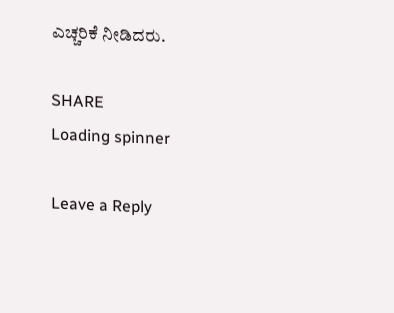ಎಚ್ಚರಿಕೆ ನೀಡಿದರು.

SHARE
Loading spinner

Leave a Reply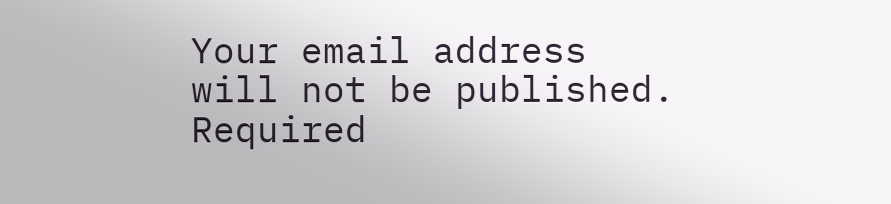Your email address will not be published. Required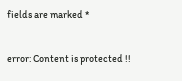fields are marked *

error: Content is protected !!